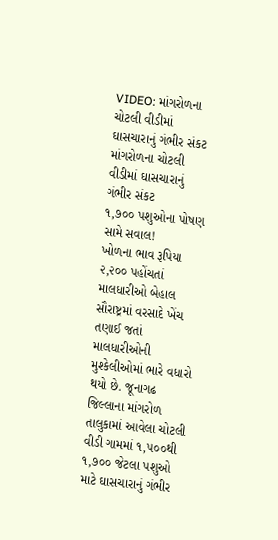VIDEO: માંગરોળના ચોટલી વીડીમાં ઘાસચારાનું ગંભીર સંકટ
માંગરોળના ચોટલી વીડીમાં ઘાસચારાનું ગંભીર સંકટ
૧,૭૦૦ પશુઓના પોષણ સામે સવાલ!
ખોળના ભાવ રૂપિયા ૨,૨૦૦ પહોંચતાં માલધારીઓ બેહાલ
સૌરાષ્ટ્રમાં વરસાદે ખેંચ તણાઈ જતાં માલધારીઓની મુશ્કેલીઓમાં ભારે વધારો થયો છે. જૂનાગઢ જિલ્લાના માંગરોળ તાલુકામાં આવેલા ચોટલી વીડી ગામમાં ૧,૫૦૦થી ૧,૭૦૦ જેટલા પશુઓ માટે ઘાસચારાનું ગંભીર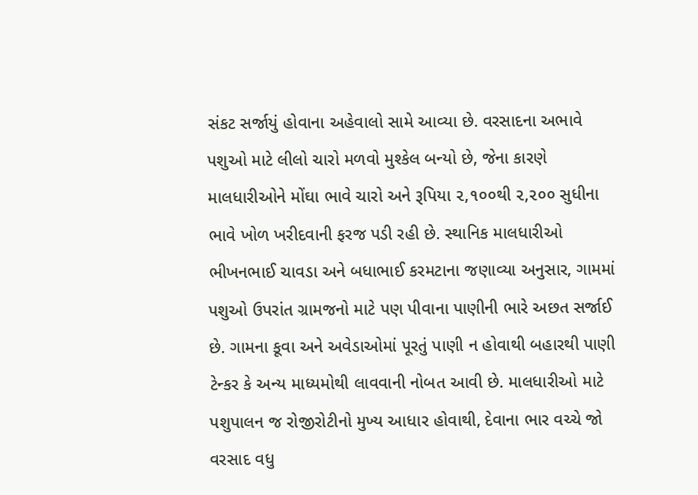સંકટ સર્જાયું હોવાના અહેવાલો સામે આવ્યા છે. વરસાદના અભાવે પશુઓ માટે લીલો ચારો મળવો મુશ્કેલ બન્યો છે, જેના કારણે માલધારીઓને મોંઘા ભાવે ચારો અને રૂપિયા ૨,૧૦૦થી ૨,૨૦૦ સુધીના ભાવે ખોળ ખરીદવાની ફરજ પડી રહી છે. સ્થાનિક માલધારીઓ ભીખનભાઈ ચાવડા અને બધાભાઈ કરમટાના જણાવ્યા અનુસાર, ગામમાં પશુઓ ઉપરાંત ગ્રામજનો માટે પણ પીવાના પાણીની ભારે અછત સર્જાઈ છે. ગામના કૂવા અને અવેડાઓમાં પૂરતું પાણી ન હોવાથી બહારથી પાણી ટેન્કર કે અન્ય માધ્યમોથી લાવવાની નોબત આવી છે. માલધારીઓ માટે પશુપાલન જ રોજીરોટીનો મુખ્ય આધાર હોવાથી, દેવાના ભાર વચ્ચે જો વરસાદ વધુ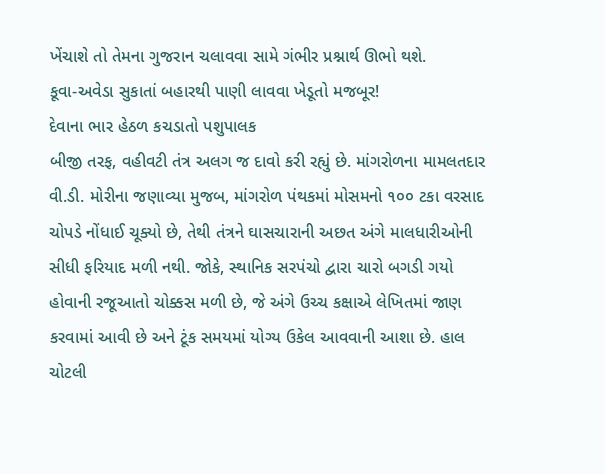ખેંચાશે તો તેમના ગુજરાન ચલાવવા સામે ગંભીર પ્રશ્નાર્થ ઊભો થશે.
કૂવા-અવેડા સુકાતાં બહારથી પાણી લાવવા ખેડૂતો મજબૂર!
દેવાના ભાર હેઠળ કચડાતો પશુપાલક
બીજી તરફ, વહીવટી તંત્ર અલગ જ દાવો કરી રહ્યું છે. માંગરોળના મામલતદાર વી.ડી. મોરીના જણાવ્યા મુજબ, માંગરોળ પંથકમાં મોસમનો ૧૦૦ ટકા વરસાદ ચોપડે નોંધાઈ ચૂક્યો છે, તેથી તંત્રને ઘાસચારાની અછત અંગે માલધારીઓની સીધી ફરિયાદ મળી નથી. જોકે, સ્થાનિક સરપંચો દ્વારા ચારો બગડી ગયો હોવાની રજૂઆતો ચોક્કસ મળી છે, જે અંગે ઉચ્ચ કક્ષાએ લેખિતમાં જાણ કરવામાં આવી છે અને ટૂંક સમયમાં યોગ્ય ઉકેલ આવવાની આશા છે. હાલ ચોટલી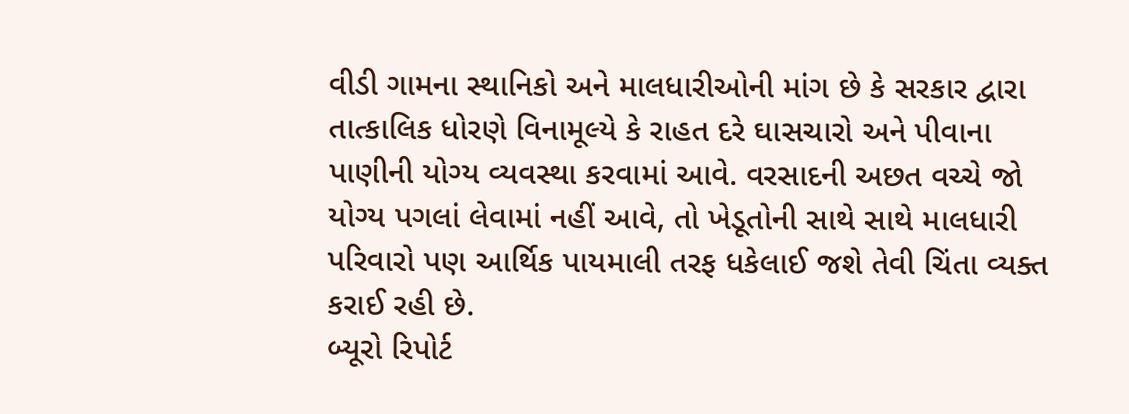વીડી ગામના સ્થાનિકો અને માલધારીઓની માંગ છે કે સરકાર દ્વારા તાત્કાલિક ધોરણે વિનામૂલ્યે કે રાહત દરે ઘાસચારો અને પીવાના પાણીની યોગ્ય વ્યવસ્થા કરવામાં આવે. વરસાદની અછત વચ્ચે જો યોગ્ય પગલાં લેવામાં નહીં આવે, તો ખેડૂતોની સાથે સાથે માલધારી પરિવારો પણ આર્થિક પાયમાલી તરફ ધકેલાઈ જશે તેવી ચિંતા વ્યક્ત કરાઈ રહી છે.
બ્યૂરો રિપોર્ટ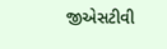જીએસટીવી